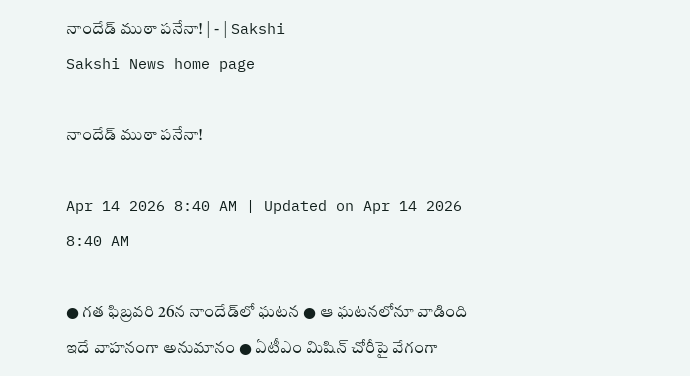నాందేడ్‌ ముఠా పనేనా! | - | Sakshi
Sakshi News home page

నాందేడ్‌ ముఠా పనేనా!

Apr 14 2026 8:40 AM | Updated on Apr 14 2026 8:40 AM

● గత ఫిబ్రవరి 26న నాందేడ్‌లో ఘటన ● ఆ ఘటనలోనూ వాడింది ఇదే వాహనంగా అనుమానం ● ఏటీఎం మిషిన్‌ చోరీపై వేగంగా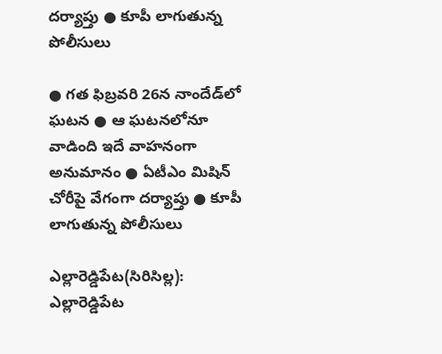దర్యాప్తు ● కూపీ లాగుతున్న పోలీసులు

● గత ఫిబ్రవరి 26న నాందేడ్‌లో ఘటన ● ఆ ఘటనలోనూ వాడింది ఇదే వాహనంగా అనుమానం ● ఏటీఎం మిషిన్‌ చోరీపై వేగంగా దర్యాప్తు ● కూపీ లాగుతున్న పోలీసులు

ఎల్లారెడ్డిపేట(సిరిసిల్ల): ఎల్లారెడ్డిపేట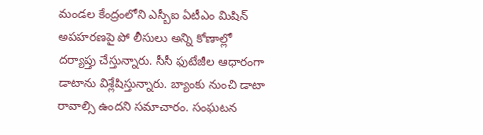మండల కేంద్రంలోని ఎస్బీఐ ఏటీఎం మిషిన్‌ అపహరణపై పో లీసులు అన్ని కోణాల్లో దర్యాప్తు చేస్తున్నారు. సీసీ ఫుటేజీల ఆధారంగా డాటాను విశ్లేషిస్తున్నారు. బ్యాంకు నుంచి డాటా రావాల్సి ఉందని సమాచారం. సంఘటన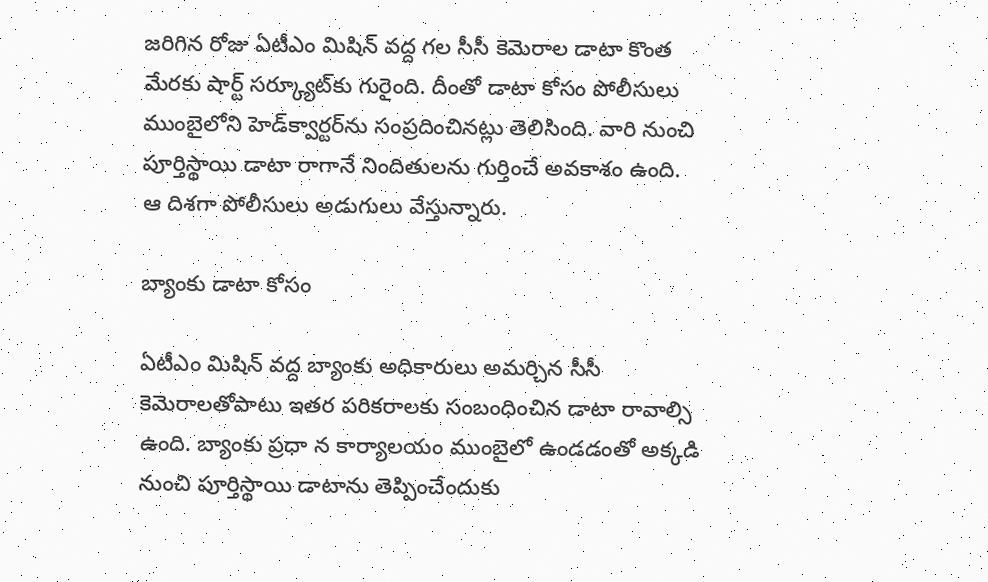జరిగిన రోజు ఏటీఎం మిషిన్‌ వద్ద గల సీసీ కెమెరాల డాటా కొంత మేరకు షార్ట్‌ సర్క్యూట్‌కు గురైంది. దీంతో డాటా కోసం పోలీసులు ముంబైలోని హెడ్‌క్వార్టర్‌ను సంప్రదించినట్లు తెలిసింది. వారి నుంచి పూర్తిస్థాయి డాటా రాగానే నిందితులను గుర్తించే అవకాశం ఉంది. ఆ దిశగా పోలీసులు అడుగులు వేస్తున్నారు.

బ్యాంకు డాటా కోసం

ఏటీఎం మిషిన్‌ వద్ద బ్యాంకు అధికారులు అమర్చిన సీసీ కెమెరాలతోపాటు ఇతర పరికరాలకు సంబంధించిన డాటా రావాల్సి ఉంది. బ్యాంకు ప్రధా న కార్యాలయం ముంబైలో ఉండడంతో అక్కడి నుంచి పూర్తిస్థాయి డాటాను తెప్పించేందుకు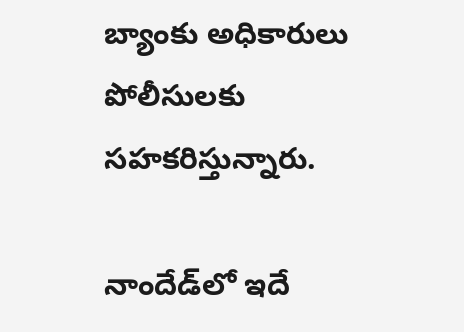బ్యాంకు అధికారులు పోలీసులకు సహకరిస్తున్నారు.

నాందేడ్‌లో ఇదే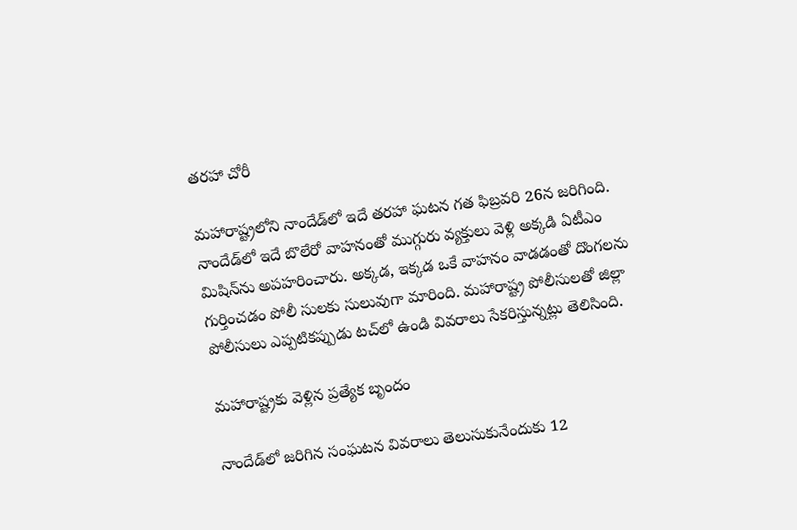తరహా చోరీ

మహారాష్ట్రలోని నాందేడ్‌లో ఇదే తరహా ఘటన గత ఫిబ్రవరి 26న జరిగింది. నాందేడ్‌లో ఇదే బొలేరో వాహనంతో ముగ్గురు వ్యక్తులు వెళ్లి అక్కడి ఏటీఎం మిషిన్‌ను అపహరించారు. అక్కడ, ఇక్కడ ఒకే వాహనం వాడడంతో దొంగలను గుర్తించడం పోలీ సులకు సులువుగా మారింది. మహారాష్ట్ర పోలీసులతో జిల్లా పోలీసులు ఎప్పటికప్పుడు టచ్‌లో ఉండి వివరాలు సేకరిస్తున్నట్లు తెలిసింది.

మహారాష్ట్రకు వెళ్లిన ప్రత్యేక బృందం

నాందేడ్‌లో జరిగిన సంఘటన వివరాలు తెలుసుకునేందుకు 12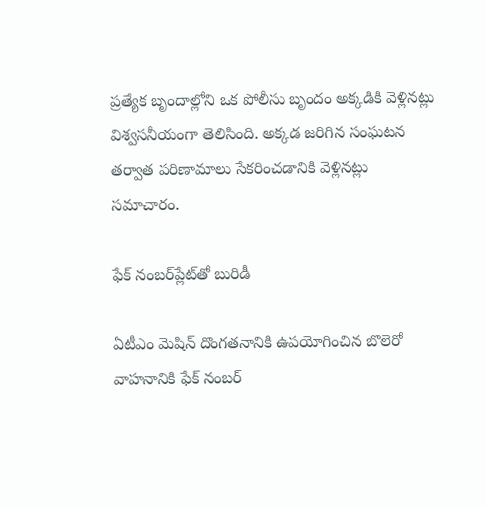ప్రత్యేక బృందాల్లోని ఒక పోలీసు బృందం అక్కడికి వెళ్లినట్లు విశ్వసనీయంగా తెలిసింది. అక్కడ జరిగిన సంఘటన తర్వాత పరిణామాలు సేకరించడానికి వెళ్లినట్లు సమాచారం.

ఫేక్‌ నంబర్‌ప్లేట్‌తో బురిడీ

ఏటీఎం మెషిన్‌ దొంగతనానికి ఉపయోగించిన బొలెరో వాహనానికి ఫేక్‌ నంబర్‌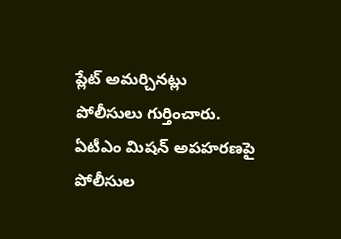ప్లేట్‌ అమర్చినట్లు పోలీసులు గుర్తించారు. ఏటీఎం మిషన్‌ అపహరణపై పోలీసుల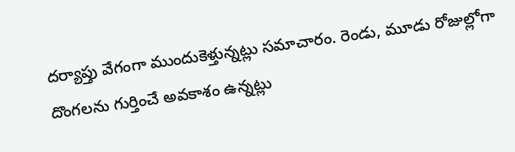దర్యాప్తు వేగంగా ముందుకెళ్తున్నట్లు సమాచారం. రెండు, మూడు రోజుల్లోగా దొంగలను గుర్తించే అవకాశం ఉన్నట్లు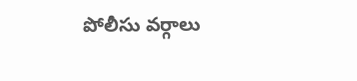పోలీసు వర్గాలు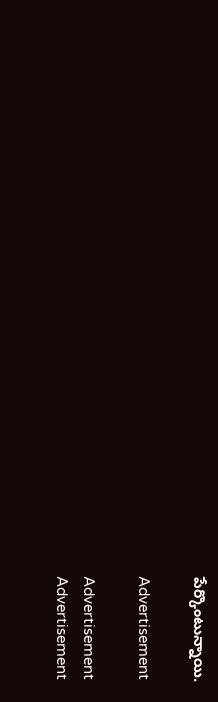పేర్కొంటున్నాయి.

Advertisement

Advertisement
Advertisement